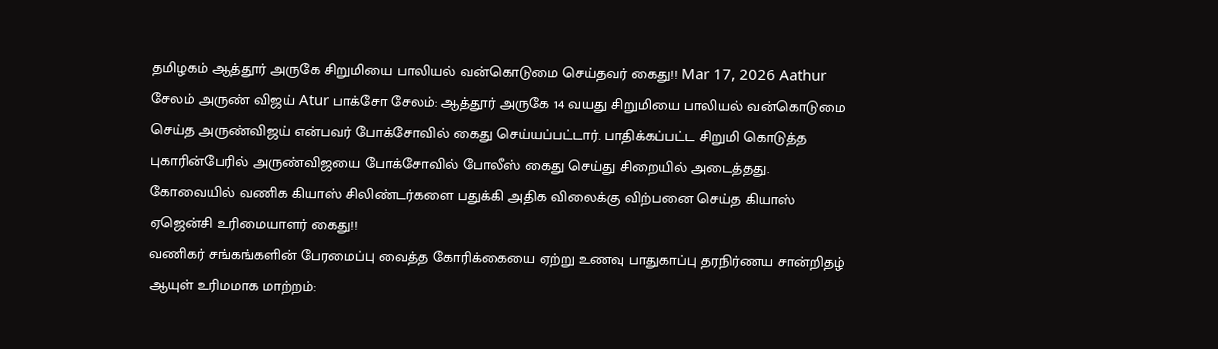தமிழகம் ஆத்தூர் அருகே சிறுமியை பாலியல் வன்கொடுமை செய்தவர் கைது!! Mar 17, 2026 Aathur சேலம் அருண் விஜய் Atur பாக்சோ சேலம்: ஆத்தூர் அருகே 14 வயது சிறுமியை பாலியல் வன்கொடுமை செய்த அருண்விஜய் என்பவர் போக்சோவில் கைது செய்யப்பட்டார். பாதிக்கப்பட்ட சிறுமி கொடுத்த புகாரின்பேரில் அருண்விஜயை போக்சோவில் போலீஸ் கைது செய்து சிறையில் அடைத்தது.
கோவையில் வணிக கியாஸ் சிலிண்டர்களை பதுக்கி அதிக விலைக்கு விற்பனை செய்த கியாஸ் ஏஜென்சி உரிமையாளர் கைது!!
வணிகர் சங்கங்களின் பேரமைப்பு வைத்த கோரிக்கையை ஏற்று உணவு பாதுகாப்பு தரநிர்ணய சான்றிதழ் ஆயுள் உரிமமாக மாற்றம்: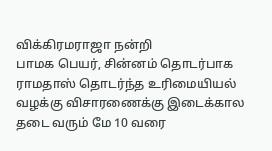விக்கிரமராஜா நன்றி
பாமக பெயர், சின்னம் தொடர்பாக ராமதாஸ் தொடர்ந்த உரிமையியல் வழக்கு விசாரணைக்கு இடைக்கால தடை வரும் மே 10 வரை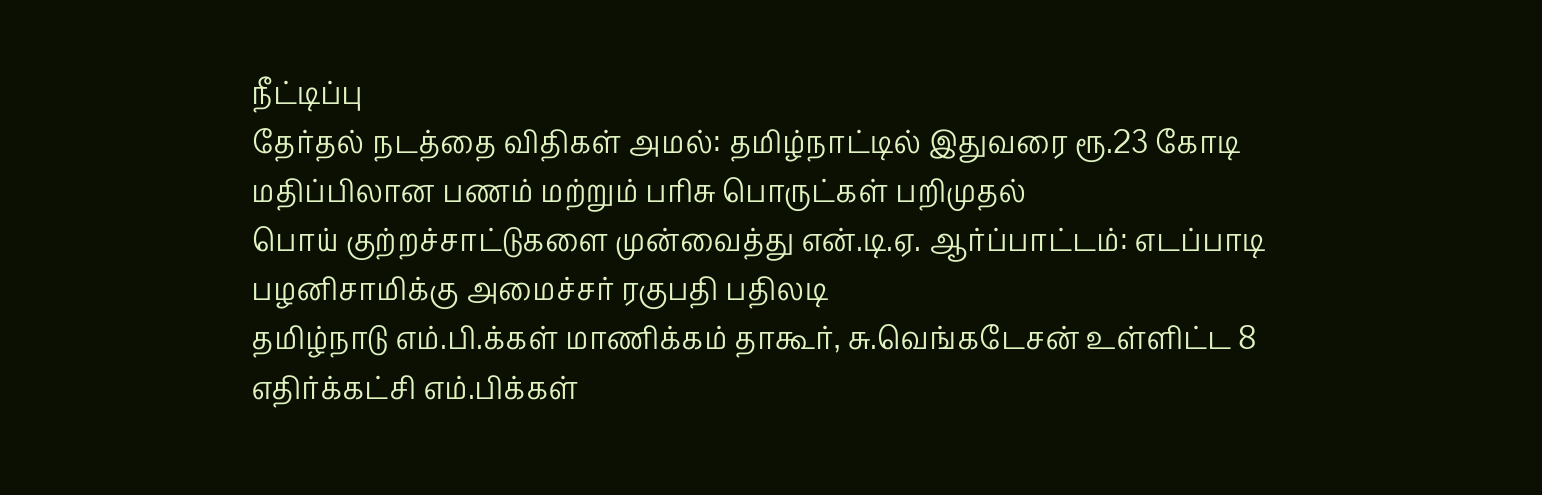நீட்டிப்பு
தேர்தல் நடத்தை விதிகள் அமல்: தமிழ்நாட்டில் இதுவரை ரூ.23 கோடி மதிப்பிலான பணம் மற்றும் பரிசு பொருட்கள் பறிமுதல்
பொய் குற்றச்சாட்டுகளை முன்வைத்து என்.டி.ஏ. ஆர்ப்பாட்டம்: எடப்பாடி பழனிசாமிக்கு அமைச்சர் ரகுபதி பதிலடி
தமிழ்நாடு எம்.பி.க்கள் மாணிக்கம் தாகூர், சு.வெங்கடேசன் உள்ளிட்ட 8 எதிர்க்கட்சி எம்.பிக்கள்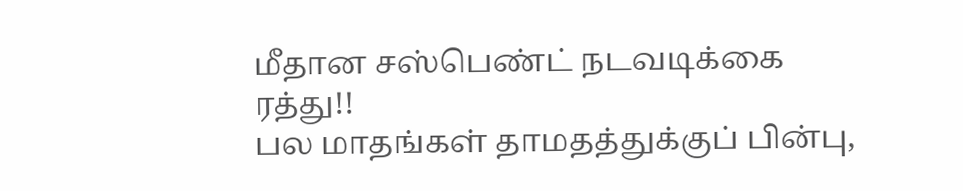மீதான சஸ்பெண்ட் நடவடிக்கை ரத்து!!
பல மாதங்கள் தாமதத்துக்குப் பின்பு,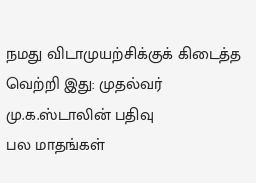நமது விடாமுயற்சிக்குக் கிடைத்த வெற்றி இது: முதல்வர் மு.க.ஸ்டாலின் பதிவு
பல மாதங்கள்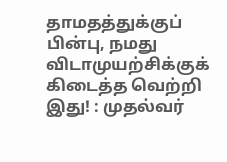தாமதத்துக்குப் பின்பு, நமது விடாமுயற்சிக்குக் கிடைத்த வெற்றி இது! : முதல்வர்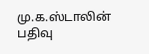மு.க.ஸ்டாலின் பதிவு